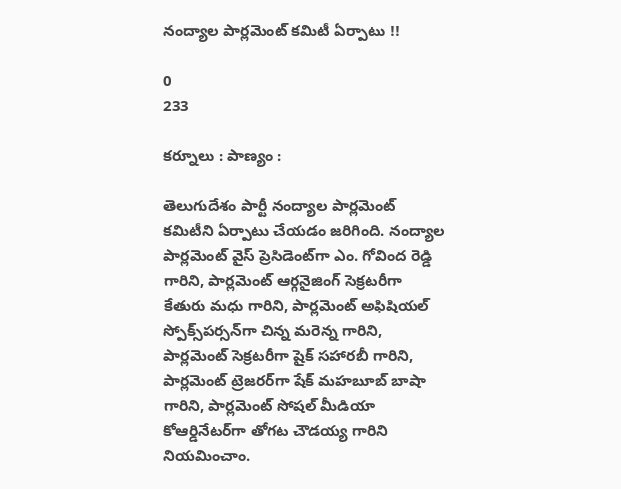నంద్యాల పార్లమెంట్ కమిటీ ఏర్పాటు !!

0
233

కర్నూలు : పాణ్యం :

తెలుగుదేశం పార్టీ నంద్యాల పార్లమెంట్ కమిటీని ఏర్పాటు చేయడం జరిగింది. నంద్యాల పార్లమెంట్ వైస్ ప్రెసిడెంట్‌గా ఎం. గోవింద రెడ్డి గారిని, పార్లమెంట్ ఆర్గనైజింగ్ సెక్రటరీగా కేతురు మధు గారిని, పార్లమెంట్ అఫిషియల్ స్పోక్స్‌పర్సన్‌గా చిన్న మరెన్న గారిని, పార్లమెంట్ సెక్రటరీగా షైక్ సహారబీ గారిని, పార్లమెంట్ ట్రెజరర్‌గా షేక్ మహబూబ్ బాషా గారిని, పార్లమెంట్ సోషల్ మీడియా కోఆర్డినేటర్‌గా తోగట చౌడయ్య గారిని నియమించాం.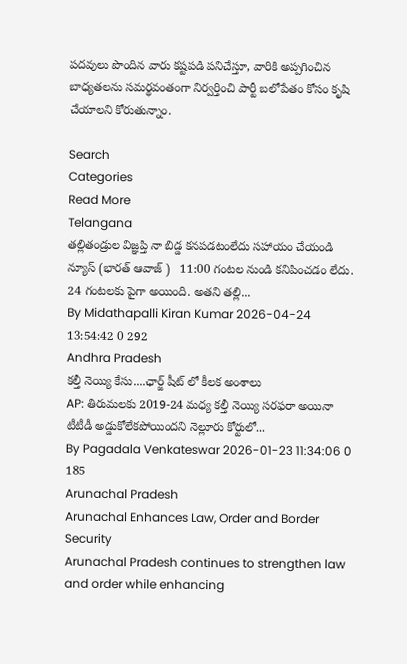పదవులు పొందిన వారు కష్టపడి పనిచేస్తూ, వారికి అప్పగించిన బాధ్యతలను సమర్థవంతంగా నిర్వర్తించి పార్టీ బలోపేతం కోసం కృషి చేయాలని కోరుతున్నాం.

Search
Categories
Read More
Telangana
తల్లితండ్రుల విజ్ఞప్తి నా బిడ్డ కనపడటంలేదు సహాయం చేయండి
న్యూస్ (భారత్ ఆవాజ్ )   11:00 గంటల నుండి కనిపించడం లేదు. 24 గంటలకు పైగా అయింది. అతని తల్లి...
By Midathapalli Kiran Kumar 2026-04-24 13:54:42 0 292
Andhra Pradesh
కల్తీ నెయ్యి కేసు....ఛార్జ్ షీట్ లో కీలక అంశాలు
AP: తిరుమలకు 2019-24 మధ్య కల్తీ నెయ్యి సరఫరా అయినా టీటీడీ అడ్డుకోలేకపోయిందని నెల్లూరు కోర్టులో...
By Pagadala Venkateswar 2026-01-23 11:34:06 0 185
Arunachal Pradesh
Arunachal Enhances Law, Order and Border Security
Arunachal Pradesh continues to strengthen law and order while enhancing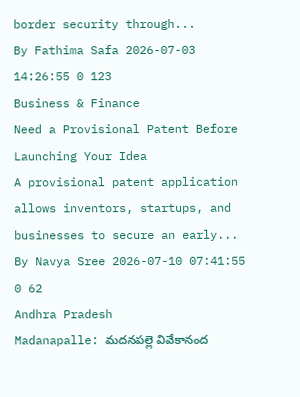border security through...
By Fathima Safa 2026-07-03 14:26:55 0 123
Business & Finance
Need a Provisional Patent Before Launching Your Idea
A provisional patent application allows inventors, startups, and businesses to secure an early...
By Navya Sree 2026-07-10 07:41:55 0 62
Andhra Pradesh
Madanapalle: మదనపల్లె వివేకానంద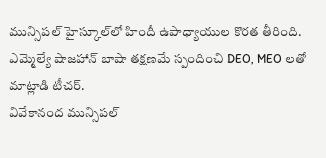మున్సిపల్ హైస్కూల్‌లో హిందీ ఉపాధ్యాయుల కొరత తీరింది. ఎమ్మెల్యే షాజహాన్ బాషా తక్షణమే స్పందించి DEO, MEO లతో మాట్లాడి టీచర్.
వివేకానంద మున్సిపల్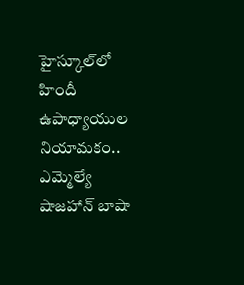హైస్కూల్‌లో హిందీ ఉపాధ్యాయుల నియామకం.. ఎమ్మెల్యే షాజహాన్ బాషా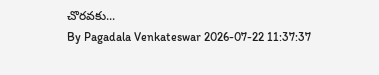చొరవకు...
By Pagadala Venkateswar 2026-07-22 11:37:37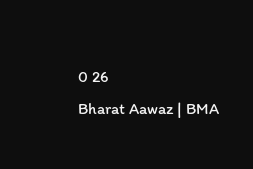0 26
Bharat Aawaz | BMA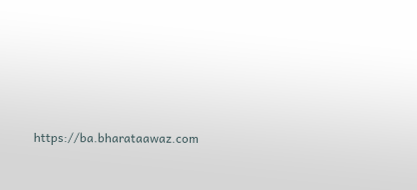https://ba.bharataawaz.com